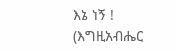እኔ ነኝ ! (እግዚአብሔር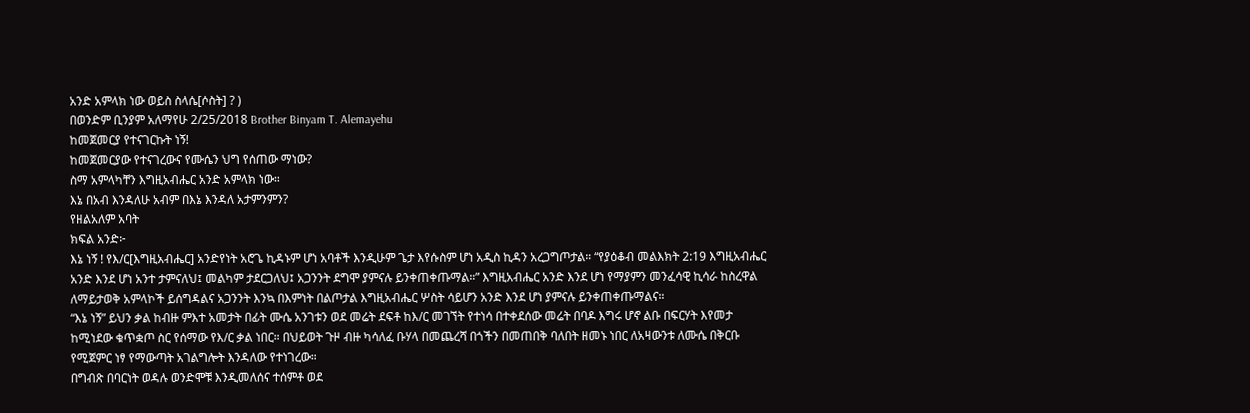አንድ አምላክ ነው ወይስ ስላሴ[ሶስት] ? )
በወንድም ቢንያም አለማየሁ 2/25/2018 Brother Binyam T. Alemayehu
ከመጀመርያ የተናገርኩት ነኝ!
ከመጀመርያው የተናገረውና የሙሴን ህግ የሰጠው ማነው?
ስማ አምላካቸን እግዚአብሔር አንድ አምላክ ነው።
እኔ በአብ እንዳለሁ አብም በእኔ እንዳለ አታምንምን?
የዘልአለም አባት
ክፍል አንድ፦
እኔ ነኝ ! የእ/ር[እግዚአብሔር] አንድየነት አሮጌ ኪዳኑም ሆነ አባቶች እንዲሁም ጌታ እየሱስም ሆነ አዲስ ኪዳን አረጋግጦታል። “የያዕቆብ መልእክት 2:19 እግዚአብሔር አንድ እንደ ሆነ አንተ ታምናለህ፤ መልካም ታደርጋለህ፤ አጋንንት ደግሞ ያምናሉ ይንቀጠቀጡማል።” እግዚአብሔር አንድ እንደ ሆነ የማያምን መንፈሳዊ ኪሳራ ከስረዋል ለማይታወቅ አምላኮች ይሰግዳልና አጋንንት እንኳ በእምነት በልጦታል እግዚአብሔር ሦስት ሳይሆን አንድ እንደ ሆነ ያምናሉ ይንቀጠቀጡማልና።
“እኔ ነኝ” ይህን ቃል ከብዙ ምእተ አመታት በፊት ሙሴ አንገቱን ወደ መሬት ደፍቶ ከእ/ር መገኘት የተነሳ በተቀደሰው መሬት በባዶ እግሩ ሆኖ ልቡ በፍርሃት እየመታ ከሚነደው ቁጥቋጦ ስር የሰማው የእ/ር ቃል ነበር። በህይወት ጉዞ ብዙ ካሳለፈ ቡሃላ በመጨረሻ በጎችን በመጠበቅ ባለበት ዘመኑ ነበር ለአዛውንቱ ለሙሴ በቅርቡ የሚጀምር ነፃ የማውጣት አገልግሎት እንዳለው የተነገረው።
በግብጽ በባርነት ወዳሉ ወንድሞቹ እንዲመለሰና ተሰምቶ ወደ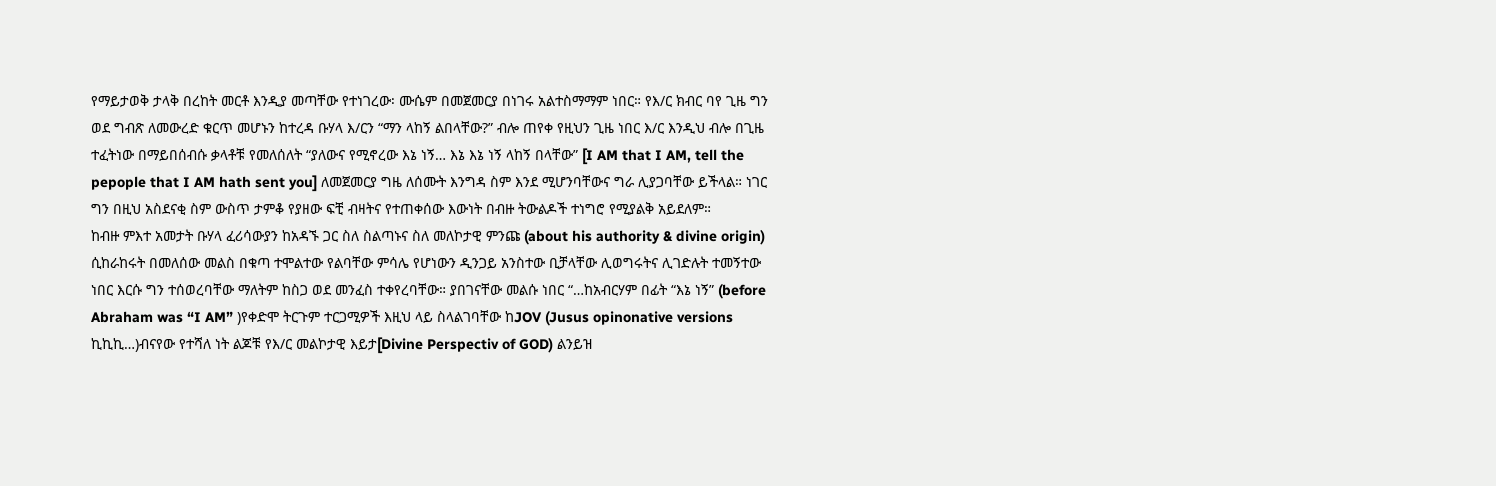የማይታወቅ ታላቅ በረከት መርቶ እንዲያ መጣቸው የተነገረው፡ ሙሴም በመጀመርያ በነገሩ አልተስማማም ነበር። የእ/ር ክብር ባየ ጊዜ ግን ወደ ግብጽ ለመውረድ ቁርጥ መሆኑን ከተረዳ ቡሃላ እ/ርን “ማን ላከኝ ልበላቸው?” ብሎ ጠየቀ የዚህን ጊዜ ነበር እ/ር እንዲህ ብሎ በጊዜ ተፈትነው በማይበሰብሱ ቃላቶቹ የመለሰለት “ያለውና የሚኖረው እኔ ነኝ… እኔ እኔ ነኝ ላከኝ በላቸው” [I AM that I AM, tell the pepople that I AM hath sent you] ለመጀመርያ ግዜ ለሰሙት እንግዳ ስም እንደ ሚሆንባቸውና ግራ ሊያጋባቸው ይችላል። ነገር ግን በዚህ አስደናቂ ስም ውስጥ ታምቆ የያዘው ፍቺ ብዛትና የተጠቀሰው እውነት በብዙ ትውልዶች ተነግሮ የሚያልቅ አይደለም።
ከብዙ ምእተ አመታት ቡሃላ ፈሪሳውያን ከአዳኙ ጋር ስለ ስልጣኑና ስለ መለኮታዊ ምንጩ (about his authority & divine origin) ሲከራከሩት በመለሰው መልስ በቁጣ ተሞልተው የልባቸው ምሳሌ የሆነውን ዲንጋይ አንስተው ቢቻላቸው ሊወግሩትና ሊገድሉት ተመኝተው ነበር እርሱ ግን ተሰወረባቸው ማለትም ከስጋ ወደ መንፈስ ተቀየረባቸው። ያበገናቸው መልሱ ነበር “…ከአብርሃም በፊት “እኔ ነኝ” (before Abraham was “I AM” )የቀድሞ ትርጉም ተርጋሚዎች እዚህ ላይ ስላልገባቸው ከJOV (Jusus opinonative versions ኪኪኪ…)ብናየው የተሻለ ነት ልጆቹ የእ/ር መልኮታዊ እይታ[Divine Perspectiv of GOD) ልንይዝ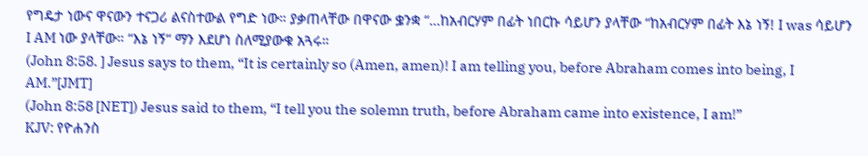የግዴታ ነውና ዋናውን ተናጋሪ ልናስተውል የግድ ነው። ያቃጠላቸው በዋናው ቌንቋ “…ከአብርሃም በፊት ነበርኩ ሳይሆን ያላቸው “ከአብርሃም በፊት እኔ ነኝ! I was ሳይሆን I AM ነው ያላቸው። “እኔ ነኝ“ ማን እደሆነ ስለሚያውቁ አጓሩ።
(John 8:58. ] Jesus says to them, “It is certainly so (Amen, amen)! I am telling you, before Abraham comes into being, I AM.”[JMT]
(John 8:58 [NET]) Jesus said to them, “I tell you the solemn truth, before Abraham came into existence, I am!”
KJV: የዮሐንስ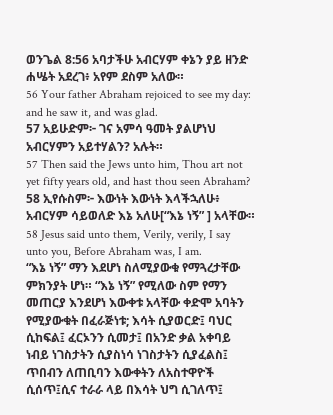ወንጌል 8:56 አባታችሁ አብርሃም ቀኔን ያይ ዘንድ ሐሤት አደረገ፥ አየም ደስም አለው።
56 Your father Abraham rejoiced to see my day: and he saw it, and was glad.
57 አይሁድም፦ ገና አምሳ ዓመት ያልሆነህ አብርሃምን አይተሃልን? አሉት።
57 Then said the Jews unto him, Thou art not yet fifty years old, and hast thou seen Abraham?
58 ኢየሱስም፦ እውነት እውነት እላችኋለሁ፥ አብርሃም ሳይወለድ እኔ አለሁ[“እኔ ነኝ” ] አላቸው።
58 Jesus said unto them, Verily, verily, I say unto you, Before Abraham was, I am.
“እኔ ነኝ” ማን እደሆነ ስለሚያውቁ የማጓረታቸው ምክንያት ሆነ። “እኔ ነኝ” የሚለው ስም የማን መጠርያ እንደሆነ እውቀቱ አላቸው ቀድሞ አባትን የሚያውቁት በፈራጅነቱ; እሳት ሲያወርድ፤ ባህር ሲከፍል፤ ፈርኦንን ሲመታ፤ በአንድ ቃል አቀባይ ነብይ ነገስታትን ሲያስነሳ ነገስታትን ሲያፈልስ፤ ጥበብን ለጠቢባን እውቀትን ለአስተዋዮች ሲሰጥ፤ሲና ተራራ ላይ በእሳት ህግ ሲገለጥ፤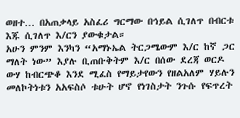ወዘተ… በአጠቃላይ አስፈሪ ግርማው በኅይል ሲገለጥ በብርቱ እጁ ሲገለጥ እ/ርን ያውቁታል።
አሁን ምንም እንካን “አማኑኤል ትርጋሜውም እ/ር ከኛ ጋር ማለት ነው” እያሉ ቢጠቡቅትም እ/ር በሰው ደረጃ ወርዶ ውሃ ከብርጭቆ እንደ ሚፈስ የማይታየውን የዘልአለም ሃይሉን መለኮትነቱን አአፍስሶ ቱሁት ሆኖ የነገስታት ንጉሱ የፍጥረት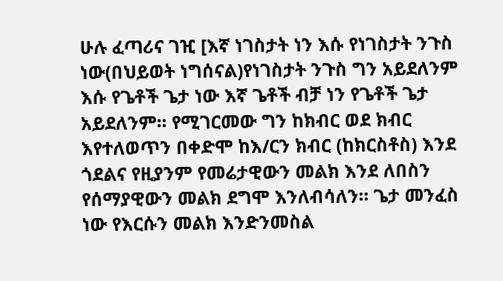ሁሉ ፈጣሪና ገዢ [እኛ ነገስታት ነን እሱ የነገስታት ንጉስ ነው(በህይወት ነግሰናል)የነገስታት ንጉስ ግን አይደለንም እሱ የጌቶች ጌታ ነው እኛ ጌቶች ብቻ ነን የጌቶች ጌታ አይደለንም። የሚገርመው ግን ከክብር ወደ ክብር እየተለወጥን በቀድሞ ከእ/ርን ክብር (ከክርስቶስ) እንደ ጎደልና የዚያንም የመሬታዊውን መልክ እንደ ለበስን የሰማያዊውን መልክ ደግሞ እንለብሳለን። ጌታ መንፈስ ነው የእርሱን መልክ እንድንመስል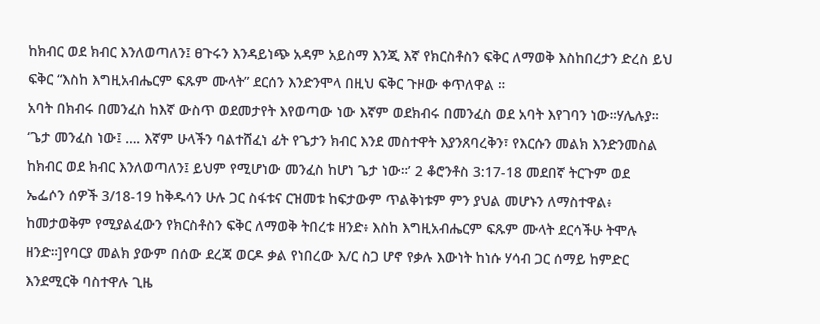ከክብር ወደ ክብር እንለወጣለን፤ ፀጉሩን እንዳይነጭ አዳም አይስማ እንጂ እኛ የክርስቶስን ፍቅር ለማወቅ እስከበረታን ድረስ ይህ ፍቅር “እስከ እግዚአብሔርም ፍጹም ሙላት” ደርሰን እንድንሞላ በዚህ ፍቅር ጉዞው ቀጥለዋል ።
አባት በክብሩ በመንፈስ ከእኛ ውስጥ ወደመታየት እየወጣው ነው እኛም ወደክብሩ በመንፈስ ወደ አባት እየገባን ነው።ሃሌሉያ። ‘ጌታ መንፈስ ነው፤ …. እኛም ሁላችን ባልተሸፈነ ፊት የጌታን ክብር እንደ መስተዋት እያንጸባረቅን፣ የእርሱን መልክ እንድንመስል ከክብር ወደ ክብር እንለወጣለን፤ ይህም የሚሆነው መንፈስ ከሆነ ጌታ ነው።’ 2 ቆሮንቶስ 3:17-18 መደበኛ ትርጉም ወደ ኤፌሶን ሰዎች 3/18-19 ከቅዱሳን ሁሉ ጋር ስፋቱና ርዝመቱ ከፍታውም ጥልቅነቱም ምን ያህል መሆኑን ለማስተዋል፥ ከመታወቅም የሚያልፈውን የክርስቶስን ፍቅር ለማወቅ ትበረቱ ዘንድ፥ እስከ እግዚአብሔርም ፍጹም ሙላት ደርሳችሁ ትሞሉ ዘንድ።]የባርያ መልክ ያውም በሰው ደረጃ ወርዶ ቃል የነበረው እ/ር ስጋ ሆኖ የቃሉ እውነት ከነሱ ሃሳብ ጋር ሰማይ ከምድር እንደሚርቅ ባስተዋሉ ጊዜ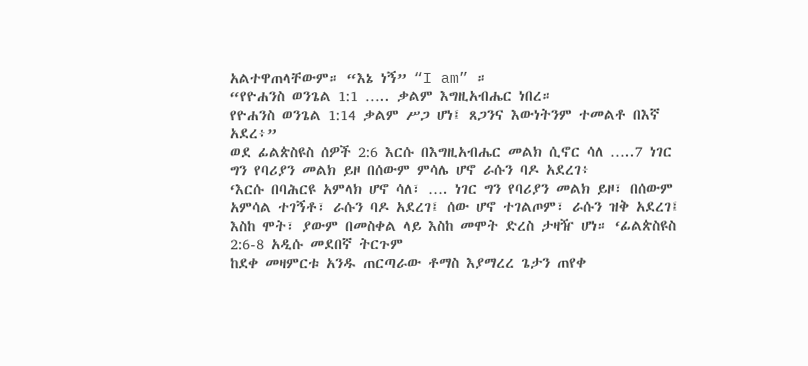አልተዋጠላቸውም። “እኔ ነኝ” “I am” ።
“የዮሐንስ ወንጌል 1:1 ….. ቃልም እግዚአብሔር ነበረ።
የዮሐንስ ወንጌል 1:14 ቃልም ሥጋ ሆነ፤ ጸጋንና እውነትንም ተመልቶ በእኛ አደረ፥”
ወደ ፊልጵስዩስ ሰዎች 2:6 እርሱ በእግዚአብሔር መልክ ሲኖር ሳለ …..7 ነገር ግን የባሪያን መልክ ይዞ በሰውም ምሳሌ ሆኖ ራሱን ባዶ አደረገ፥
‘እርሱ በባሕርዩ አምላክ ሆኖ ሳለ፣ …. ነገር ግን የባሪያን መልክ ይዞ፣ በሰውም አምሳል ተገኝቶ፣ ራሱን ባዶ አደረገ፤ ሰው ሆኖ ተገልጦም፣ ራሱን ዝቅ አደረገ፤ እስከ ሞት፣ ያውም በመስቀል ላይ እስከ መሞት ድረስ ታዛዥ ሆነ። ‘ፊልጵስዩስ 2:6-8 አዲሱ መደበኛ ትርጉም
ከደቀ መዛምርቱ አንዱ ጠርጣራው ቶማስ እያማረረ ጌታን ጠየቀ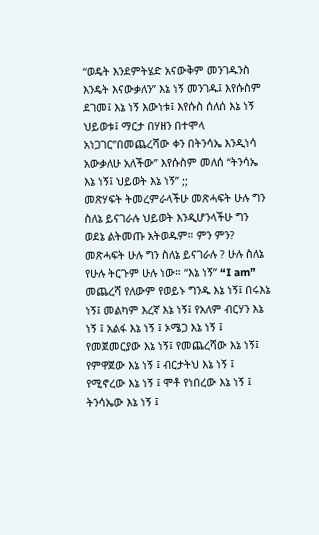“ወዴት እንደምትሄድ አናውቅም መንገዱንስ እንዴት እናውቃለን” እኔ ነኝ መንገዱ፤ እየሱስም ደገመ፤ እኔ ነኝ እውነቱ፤ እየሱስ ሰለሰ እኔ ነኝ ህይወቱ፤ ማርታ በሃዘን በተሞላ አነጋገር”በመጨረሻው ቀን በትንሳኤ እንዲነሳ አውቃለሁ አለችው” እየሱስም መለሰ “ትንሳኤ እኔ ነኝ፤ ህይወት እኔ ነኝ” ;;
መጽሃፍት ትመረምራላችሁ መጽሓፍት ሁሉ ግን ስለኔ ይናገራሉ ህይወት እንዲሆንላችሁ ግን ወደኔ ልትመጡ አትወዱም። ምን ምን? መጽሓፍት ሁሉ ግን ስለኔ ይናገራሉ ? ሁሉ ስለኔ የሁሉ ትርጉም ሁሉ ነው። “እኔ ነኝ” “I am” መጨረሻ የለውም የወይኑ ግንዱ እኔ ነኝ፤ በሩእኔ ነኝ፤ መልካም እረኛ እኔ ነኝ፤ የአለም ብርሃን እኔ ነኝ ፤ አልፋ እኔ ነኝ ፤ ኦሜጋ እኔ ነኝ ፤ የመጀመርያው እኔ ነኝ፤ የመጨረሻው እኔ ነኝ፤ የምዋጀው እኔ ነኝ ፤ ብርታትህ እኔ ነኝ ፤ የሚኖረው እኔ ነኝ ፤ ሞቶ የነበረው እኔ ነኝ ፤ ትንሳኤው እኔ ነኝ ፤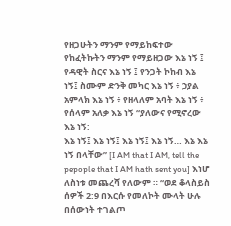የዘጋሁትን ማንም የማይከፍተው የከፈትኩትን ማንም የማይዘጋው እኔ ነኝ ፤ የዳዊት ስርና እኔ ነኝ ፤ የንጋት ኮከብ እኔ ነኝ፤ ስሙም ድንቅ መካር እኔ ነኝ ፥ ኃያል አምላክ እኔ ነኝ ፥ የዘላለም አባት እኔ ነኝ ፥ የሰላም አለቃ እኔ ነኝ “ያለውና የሚኖረው እኔ ነኝ:
እኔ ነኝ፤ እኔ ነኝ፤ እኔ ነኝ፤ እኔ ነኝ… እኔ እኔ ነኝ በላቸው” [I AM that I AM, tell the pepople that I AM hath sent you] እነሆ ለስነቱ መጨረሻ የለውም ። “ወደ ቆላስይስ ሰዎች 2:9 በእርሱ የመለኮት ሙላት ሁሉ በሰውነት ተገልጦ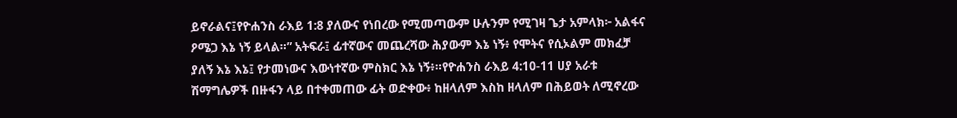ይኖራልና፤የዮሐንስ ራእይ 1:8 ያለውና የነበረው የሚመጣውም ሁሉንም የሚገዛ ጌታ አምላክ፦ አልፋና ዖሜጋ እኔ ነኝ ይላል።” አትፍራ፤ ፊተኛውና መጨረሻው ሕያውም እኔ ነኝ፥ የሞትና የሲኦልም መክፈቻ ያለኝ እኔ እኔ፤ የታመነውና እውነተኛው ምስክር እኔ ነኝ፥።የዮሐንስ ራእይ 4:10-11 ሀያ አራቱ ሽማግሌዎች በዙፋን ላይ በተቀመጠው ፊት ወድቀው፥ ከዘላለም እስከ ዘላለም በሕይወት ለሚኖረው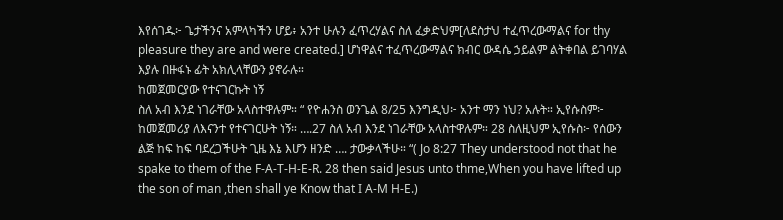እየሰገዱ፦ ጌታችንና አምላካችን ሆይ፥ አንተ ሁሉን ፈጥረሃልና ስለ ፈቃድህም[ለደስታህ ተፈጥረውማልና for thy pleasure they are and were created.] ሆነዋልና ተፈጥረውማልና ክብር ውዳሴ ኃይልም ልትቀበል ይገባሃል እያሉ በዙፋኑ ፊት አክሊላቸውን ያኖራሉ።
ከመጀመርያው የተናገርኩት ነኝ
ስለ አብ እንደ ነገራቸው አላስተዋሉም። “ የዮሐንስ ወንጌል 8/25 እንግዲህ፦ አንተ ማን ነህ? አሉት። ኢየሱስም፦ ከመጀመሪያ ለእናንተ የተናገርሁት ነኝ። ….27 ስለ አብ እንደ ነገራቸው አላስተዋሉም። 28 ስለዚህም ኢየሱስ፦ የሰውን ልጅ ከፍ ከፍ ባደረጋችሁት ጊዜ እኔ እሆን ዘንድ …. ታውቃላችሁ። “( Jo 8:27 They understood not that he spake to them of the F-A-T-H-E-R. 28 then said Jesus unto thme,When you have lifted up the son of man ,then shall ye Know that I A-M H-E.)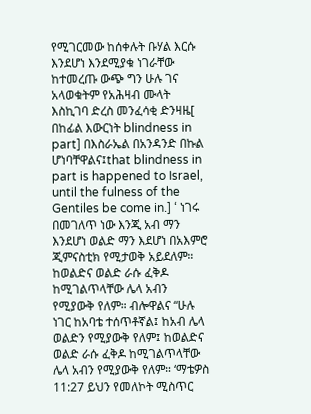የሚገርመው ከሰቀሉት ቡሃል እርሱ እንደሆነ እንደሚያቁ ነገራቸው ከተመረጡ ውጭ ግን ሁሉ ገና አላወቁትም የአሕዛብ ሙላት እስኪገባ ድረስ መንፈሳቂ ድንዛዜ[ በከፊል እውርነት blindness in part] በእስራኤል በአንዳንድ በኩል ሆነባቸዋልና፤that blindness in part is happened to Israel, until the fulness of the Gentiles be come in.] ‘ ነገሩ በመገለጥ ነው እንጂ አብ ማን እንደሆነ ወልድ ማን እደሆነ በአእምሮ ጂምናስቲክ የሚታወቅ አይደለም። ከወልድና ወልድ ራሱ ፈቅዶ ከሚገልጥላቸው ሌላ አብን የሚያውቅ የለም። ብሎዋልና “ሁሉ ነገር ከአባቴ ተሰጥቶኛል፤ ከአብ ሌላ ወልድን የሚያውቅ የለም፤ ከወልድና ወልድ ራሱ ፈቅዶ ከሚገልጥላቸው ሌላ አብን የሚያውቅ የለም። ‘ማቴዎስ 11:27 ይህን የመለኮት ሚስጥር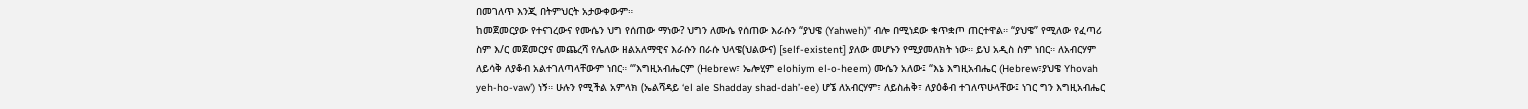በመገለጥ እንጂ በትምህርት አታውቀውም።
ከመጀመርያው የተናገረውና የሙሴን ህግ የሰጠው ማነው? ህግን ለሙሴ የሰጠው እራሱን “ያህዌ (Yahweh)” ብሎ በሚነደው ቁጥቋጦ ጠርተዋል። “ያህዌ” የሚለው የፈጣሪ ስም እ/ር መጀመርያና መጨረሻ የሌለው ዘልአለማዊና እራሱን በራሱ ህላዌ(ህልውና) [self-existent] ያለው መሆኑን የሚያመለክት ነው። ይህ አዲስ ስም ነበር። ለአብርሃም ለይሳቅ ለያቆብ አልተገለጣላቸውም ነበር። “’እግዚአብሔርም (Hebrew፣ ኤሎሂም elohiym el-o-heem) ሙሴን አለው፤ “እኔ እግዚአብሔር (Hebrew፣ያህዌ Yhovah yeh-ho-vaw’) ነኝ። ሁሉን የሚችል አምላክ (ኤልሻዳይ ‘el ale Shadday shad-dah’-ee) ሆኜ ለአብርሃም፣ ለይስሐቅ፣ ለያዕቆብ ተገለጥሁላቸው፤ ነገር ግን እግዚአብሔር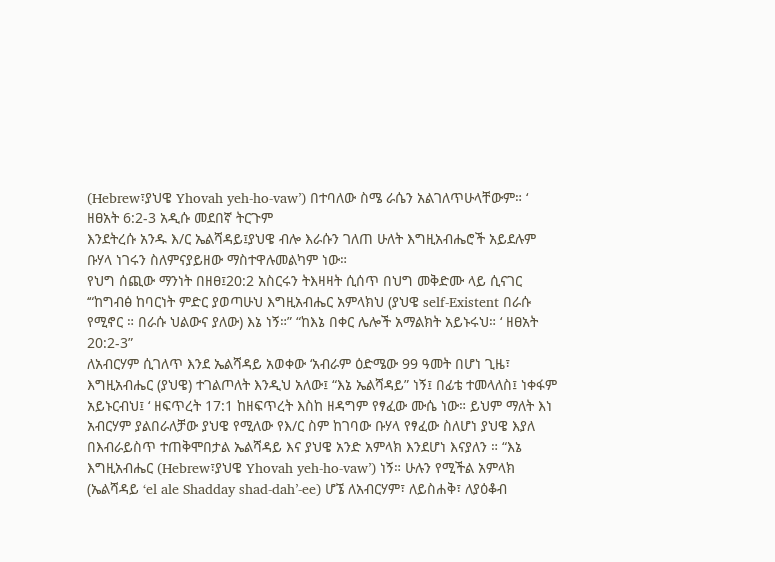(Hebrew፣ያህዌ Yhovah yeh-ho-vaw’) በተባለው ስሜ ራሴን አልገለጥሁላቸውም። ‘ ዘፀአት 6:2-3 አዲሱ መደበኛ ትርጉም
እንደትረሱ አንዱ እ/ር ኤልሻዳይ፤ያህዌ ብሎ እራሱን ገለጠ ሁለት እግዚአብሔሮች አይደሉም ቡሃላ ነገሩን ስለምናያይዘው ማስተዋሉመልካም ነው።
የህግ ሰጪው ማንነት በዘፀ፤20:2 አስርሩን ትእዛዛት ሲሰጥ በህግ መቅድሙ ላይ ሲናገር ‘“ከግብፅ ከባርነት ምድር ያወጣሁህ እግዚአብሔር አምላክህ (ያህዌ self-Existent በራሱ የሚኖር ። በራሱ ህልውና ያለው) እኔ ነኝ።” “ከእኔ በቀር ሌሎች አማልክት አይኑሩህ። ‘ ዘፀአት 20:2-3”
ለአብርሃም ሲገለጥ እንደ ኤልሻዳይ አወቀው ‘አብራም ዕድሜው 99 ዓመት በሆነ ጊዜ፣ እግዚአብሔር (ያህዌ) ተገልጦለት እንዲህ አለው፤ “እኔ ኤልሻዳይ” ነኝ፤ በፊቴ ተመላለስ፤ ነቀፋም አይኑርብህ፤ ‘ ዘፍጥረት 17:1 ከዘፍጥረት እስከ ዘዳግም የፃፈው ሙሴ ነው። ይህም ማለት እነ አብርሃም ያልበራለቻው ያህዌ የሚለው የእ/ር ስም ከገባው ቡሃላ የፃፈው ስለሆነ ያህዌ እያለ በእብራይስጥ ተጠቅሞበታል ኤልሻዳይ እና ያህዌ አንድ አምላክ እንደሆነ እናያለን ። “እኔ እግዚአብሔር (Hebrew፣ያህዌ Yhovah yeh-ho-vaw’) ነኝ። ሁሉን የሚችል አምላክ (ኤልሻዳይ ‘el ale Shadday shad-dah’-ee) ሆኜ ለአብርሃም፣ ለይስሐቅ፣ ለያዕቆብ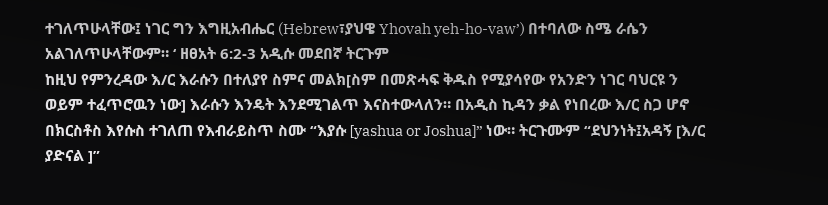ተገለጥሁላቸው፤ ነገር ግን እግዚአብሔር (Hebrew፣ያህዌ Yhovah yeh-ho-vaw’) በተባለው ስሜ ራሴን አልገለጥሁላቸውም። ‘ ዘፀአት 6:2-3 አዲሱ መደበኛ ትርጉም
ከዚህ የምንረዳው እ/ር እራሱን በተለያየ ስምና መልክ[ስም በመጽሓፍ ቅዱስ የሚያሳየው የአንድን ነገር ባህርዩ ን ወይም ተፈጥሮዉን ነው] እራሱን እንዴት እንደሚገልጥ እናስተውላለን። በአዲስ ኪዳን ቃል የነበረው እ/ር ስጋ ሆኖ በክርስቶስ እየሱስ ተገለጠ የእብራይስጥ ስሙ “እያሱ [yashua or Joshua]” ነው። ትርጉሙም “ደህንነት፤አዳኝ [እ/ር ያድናል ]”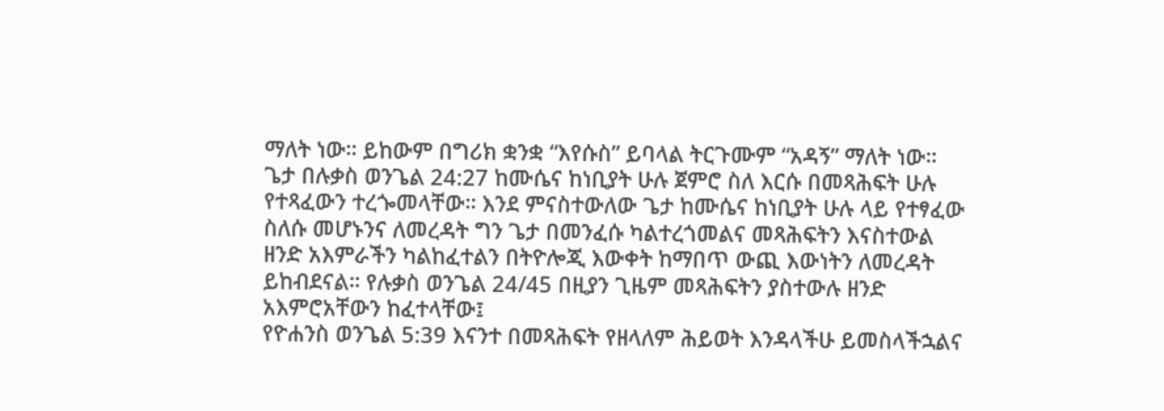ማለት ነው። ይከውም በግሪክ ቋንቋ “እየሱስ” ይባላል ትርጉሙም “አዳኝ” ማለት ነው።
ጌታ በሉቃስ ወንጌል 24:27 ከሙሴና ከነቢያት ሁሉ ጀምሮ ስለ እርሱ በመጻሕፍት ሁሉ የተጻፈውን ተረጐመላቸው። እንደ ምናስተውለው ጌታ ከሙሴና ከነቢያት ሁሉ ላይ የተፃፈው ስለሱ መሆኑንና ለመረዳት ግን ጌታ በመንፈሱ ካልተረጎመልና መጻሕፍትን እናስተውል ዘንድ አእምራችን ካልከፈተልን በትዮሎጂ እውቀት ከማበጥ ውጪ እውነትን ለመረዳት ይከብደናል። የሉቃስ ወንጌል 24/45 በዚያን ጊዜም መጻሕፍትን ያስተውሉ ዘንድ አእምሮአቸውን ከፈተላቸው፤
የዮሐንስ ወንጌል 5:39 እናንተ በመጻሕፍት የዘላለም ሕይወት እንዳላችሁ ይመስላችኋልና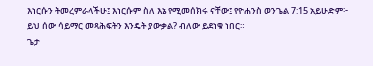እነርሱን ትመረምራላችሁ፤ እነርሱም ስለ እኔ የሚመሰክሩ ናቸው፤ የዮሐንስ ወንጌል 7:15 አይሁድም፦ ይህ ሰው ሳይማር መጻሕፍትን እንዴት ያውቃል? ብለው ይደነቁ ነበር።
ጌታ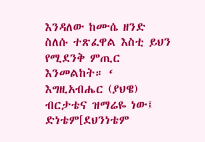እንዳለው ከሙሴ ዘንድ ስለሱ ተጽፈዋል እስቲ ይህን የሚደንቅ ምጢር እንመልከት። ‘ እግዚአብሔር (ያህዌ) ብርታቴና ዝማሬዬ ነው፤ ድነቴም[ደህንነቴም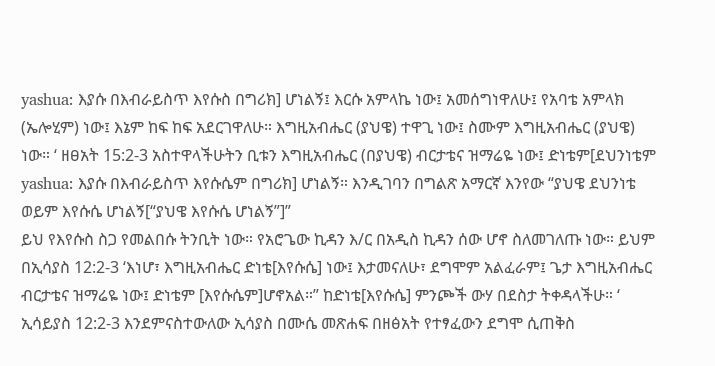yashua: እያሱ በእብራይስጥ እየሱስ በግሪክ] ሆነልኝ፤ እርሱ አምላኬ ነው፤ አመሰግነዋለሁ፤ የአባቴ አምላክ (ኤሎሂም) ነው፤ እኔም ከፍ ከፍ አደርገዋለሁ። እግዚአብሔር (ያህዌ) ተዋጊ ነው፤ ስሙም እግዚአብሔር (ያህዌ) ነው። ‘ ዘፀአት 15:2-3 አስተዋላችሁትን ቢቱን እግዚአብሔር (በያህዌ) ብርታቴና ዝማሬዬ ነው፤ ድነቴም[ደህንነቴም yashua: እያሱ በእብራይስጥ እየሱሴም በግሪክ] ሆነልኝ። እንዲገባን በግልጽ አማርኛ እንየው “ያህዌ ደህንነቴ ወይም እየሱሴ ሆነልኝ[“ያህዌ እየሱሴ ሆነልኝ”]”
ይህ የእየሱስ ስጋ የመልበሱ ትንቢት ነው። የአሮጌው ኪዳን እ/ር በአዲስ ኪዳን ሰው ሆኖ ስለመገለጡ ነው። ይህም በኢሳያስ 12:2-3 ‘እነሆ፣ እግዚአብሔር ድነቴ[እየሱሴ] ነው፤ እታመናለሁ፣ ደግሞም አልፈራም፤ ጌታ እግዚአብሔር ብርታቴና ዝማሬዬ ነው፤ ድነቴም [እየሱሴም]ሆኖአል።” ከድነቴ[እየሱሴ] ምንጮች ውሃ በደስታ ትቀዳላችሁ። ‘ ኢሳይያስ 12:2-3 እንደምናስተውለው ኢሳያስ በሙሴ መጽሐፍ በዘፅአት የተፃፈውን ደግሞ ሲጠቅስ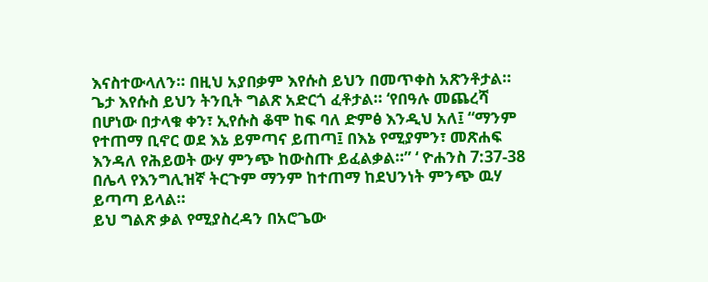እናስተውላለን። በዚህ አያበቃም እየሱስ ይህን በመጥቀስ አጽንቶታል።
ጌታ እየሱስ ይህን ትንቢት ግልጽ አድርጎ ፈቶታል። ‘የበዓሉ መጨረሻ በሆነው በታላቁ ቀን፣ ኢየሱስ ቆሞ ከፍ ባለ ድምፅ እንዲህ አለ፤ “ማንም የተጠማ ቢኖር ወደ እኔ ይምጣና ይጠጣ፤ በእኔ የሚያምን፣ መጽሐፍ እንዳለ የሕይወት ውሃ ምንጭ ከውስጡ ይፈልቃል።” ‘ ዮሐንስ 7:37-38 በሌላ የእንግሊዝኛ ትርጉም ማንም ከተጠማ ከደህንነት ምንጭ ዉሃ ይጣጣ ይላል።
ይህ ግልጽ ቃል የሚያስረዳን በአሮጌው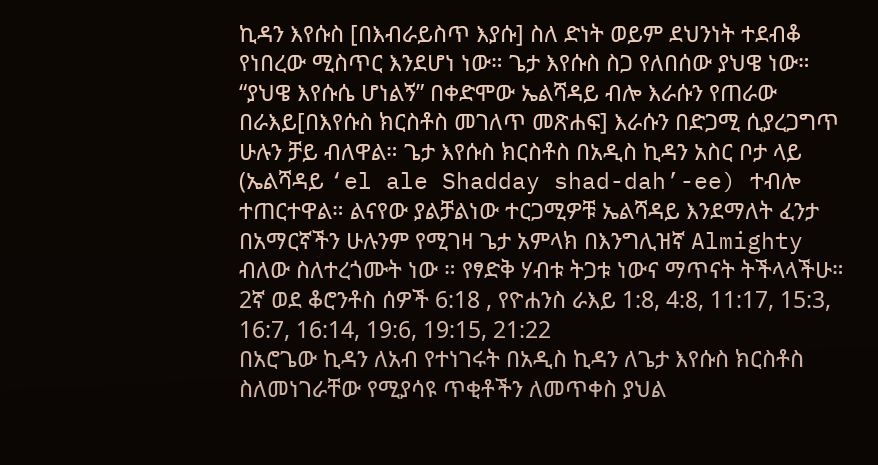ኪዳን እየሱስ [በእብራይስጥ እያሱ] ስለ ድነት ወይም ደህንነት ተደብቆ የነበረው ሚስጥር እንደሆነ ነው። ጌታ እየሱስ ስጋ የለበሰው ያህዌ ነው። “ያህዌ እየሱሴ ሆነልኝ” በቀድሞው ኤልሻዳይ ብሎ እራሱን የጠራው በራእይ[በእየሱስ ክርስቶስ መገለጥ መጽሐፍ] እራሱን በድጋሚ ሲያረጋግጥ ሁሉን ቻይ ብለዋል። ጌታ እየሱስ ክርስቶስ በአዲስ ኪዳን አስር ቦታ ላይ (ኤልሻዳይ ‘el ale Shadday shad-dah’-ee) ተብሎ ተጠርተዋል። ልናየው ያልቻልነው ተርጋሚዎቹ ኤልሻዳይ እንደማለት ፈንታ በአማርኛችን ሁሉንም የሚገዛ ጌታ አምላክ በእንግሊዝኛ Almighty ብለው ስለተረጎሙት ነው ። የፃድቅ ሃብቱ ትጋቱ ነውና ማጥናት ትችላላችሁ። 2ኛ ወደ ቆሮንቶስ ሰዎች 6:18 , የዮሐንስ ራእይ 1:8, 4:8, 11:17, 15:3, 16:7, 16:14, 19:6, 19:15, 21:22
በአሮጌው ኪዳን ለአብ የተነገሩት በአዲስ ኪዳን ለጌታ እየሱስ ክርስቶስ ስለመነገራቸው የሚያሳዩ ጥቂቶችን ለመጥቀስ ያህል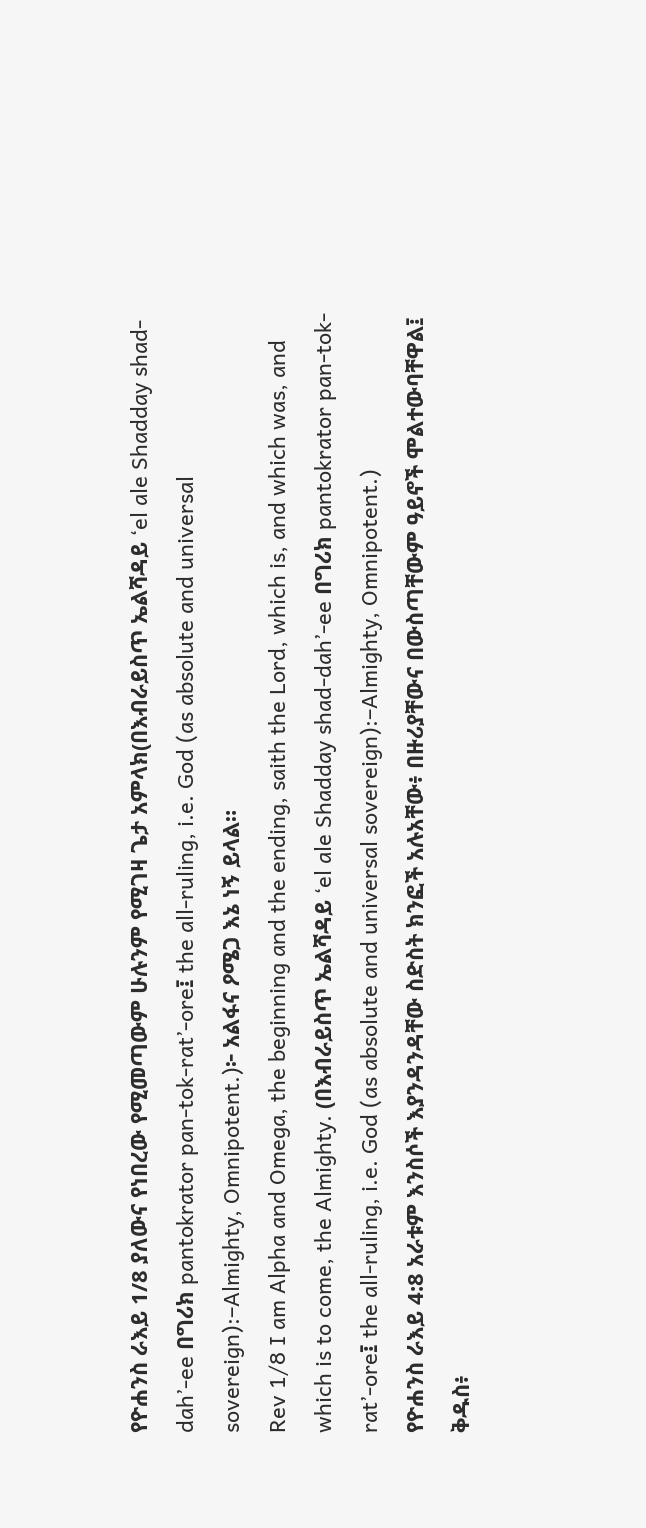የዮሐንስ ራእይ 1/8 ያለውና የነበረው የሚመጣውም ሁሉንም የሚገዛ ጌታ አምላክ(በእብራይስጥ ኤልሻዳይ ‘el ale Shadday shad-dah’-ee በግሪክ pantokrator pan-tok-rat’-ore፤ the all-ruling, i.e. God (as absolute and universal sovereign):–Almighty, Omnipotent.)፦ አልፋና ዖሜጋ እኔ ነኝ ይላል።
Rev 1/8 I am Alpha and Omega, the beginning and the ending, saith the Lord, which is, and which was, and which is to come, the Almighty. (በእብራይስጥ ኤልሻዳይ ‘el ale Shadday shad-dah’-ee በግሪክ pantokrator pan-tok-rat’-ore፤ the all-ruling, i.e. God (as absolute and universal sovereign):–Almighty, Omnipotent.)
የዮሐንስ ራእይ 4:8 አራቱም እንስሶች እያንዳንዳቸው ስድስት ክንፎች አሉአቸው፥ በዙሪያቸውና በውስጣቸውም ዓይኖች ሞልተውባቸዋል፤ ቅዱስ፥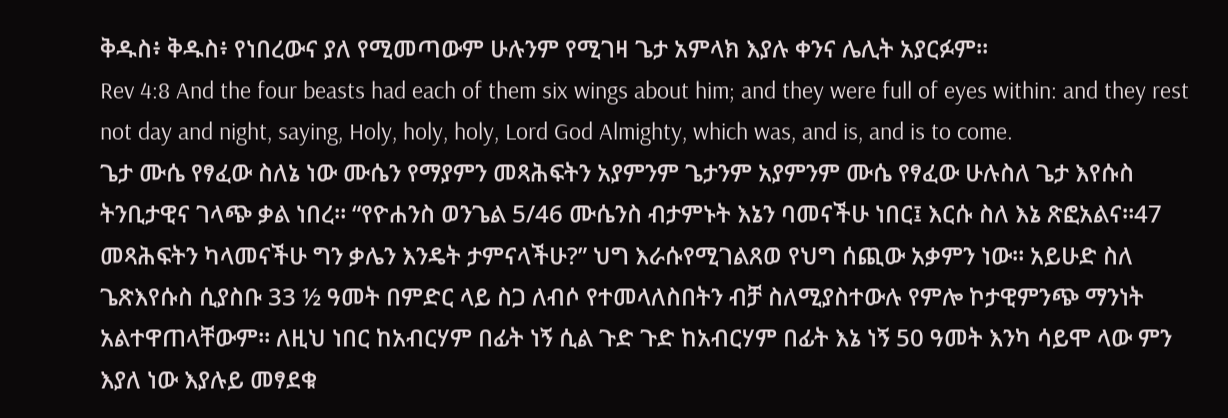ቅዱስ፥ ቅዱስ፥ የነበረውና ያለ የሚመጣውም ሁሉንም የሚገዛ ጌታ አምላክ እያሉ ቀንና ሌሊት አያርፉም።
Rev 4:8 And the four beasts had each of them six wings about him; and they were full of eyes within: and they rest not day and night, saying, Holy, holy, holy, Lord God Almighty, which was, and is, and is to come.
ጌታ ሙሴ የፃፈው ስለኔ ነው ሙሴን የማያምን መጻሕፍትን አያምንም ጌታንም አያምንም ሙሴ የፃፈው ሁሉስለ ጌታ እየሱስ ትንቢታዊና ገላጭ ቃል ነበረ። “የዮሐንስ ወንጌል 5/46 ሙሴንስ ብታምኑት እኔን ባመናችሁ ነበር፤ እርሱ ስለ እኔ ጽፎአልና።47 መጻሕፍትን ካላመናችሁ ግን ቃሌን እንዴት ታምናላችሁ?” ህግ እራሱየሚገልጸወ የህግ ሰጪው አቃምን ነው። አይሁድ ስለ ጌጽእየሱስ ሲያስቡ 33 ½ ዓመት በምድር ላይ ስጋ ለብሶ የተመላለስበትን ብቻ ስለሚያስተውሉ የምሎ ኮታዊምንጭ ማንነት አልተዋጠላቸውም። ለዚህ ነበር ከአብርሃም በፊት ነኝ ሲል ጉድ ጉድ ከአብርሃም በፊት እኔ ነኝ 50 ዓመት እንካ ሳይሞ ላው ምን እያለ ነው እያሉይ መፃደቁ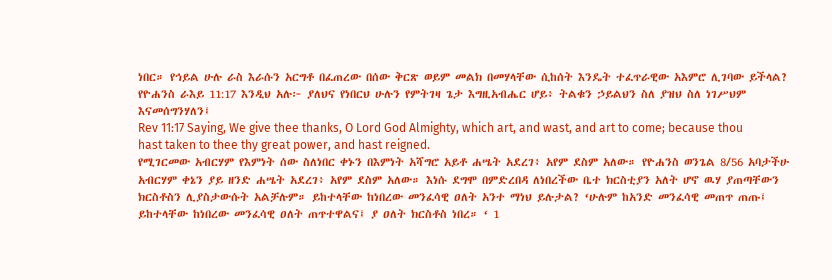ነበር። የኅይል ሁሉ ራስ እራሱን አርግቶ በፈጠረው በሰው ቅርጽ ወይም መልክ በመሃላቸው ሲከሰት እንዴት ተፈጥራዊው አእምሮ ሊገባው ይችላል?
የዮሐንስ ራእይ 11:17 እንዲህ አሉ፦ ያለህና የነበርህ ሁሉን የምትገዛ ጌታ እግዚአብሔር ሆይ፥ ትልቁን ኃይልህን ስለ ያዝህ ስለ ነገሥህም እናመሰግንሃለን፤
Rev 11:17 Saying, We give thee thanks, O Lord God Almighty, which art, and wast, and art to come; because thou hast taken to thee thy great power, and hast reigned.
የሚገርመው አብርሃም የእምነት ሰው ስለነበር ቀኑን በእምነት አሻግሮ አይቶ ሐሤት አደረገ፥ አየም ደስም አለው። የዮሐንስ ወንጌል 8/56 አባታችሁ አብርሃም ቀኔን ያይ ዘንድ ሐሤት አደረገ፥ አየም ደስም አለው። እነሱ ደግሞ በምድረበዳ ለነበረችው ቤተ ክርስቲያን አለት ሆኖ ዉሃ ያጠጣቸውን ክርስቶስን ሊያስታውሱት አልቻሉም። ይከተላቸው ከነበረው መንፈሳዊ ዐለት አንተ ማነህ ይሉታል? ‘ሁሉም ከአንድ መንፈሳዊ መጠጥ ጠጡ፤ ይከተላቸው ከነበረው መንፈሳዊ ዐለት ጠጥተዋልና፤ ያ ዐለት ክርስቶስ ነበረ። ‘ 1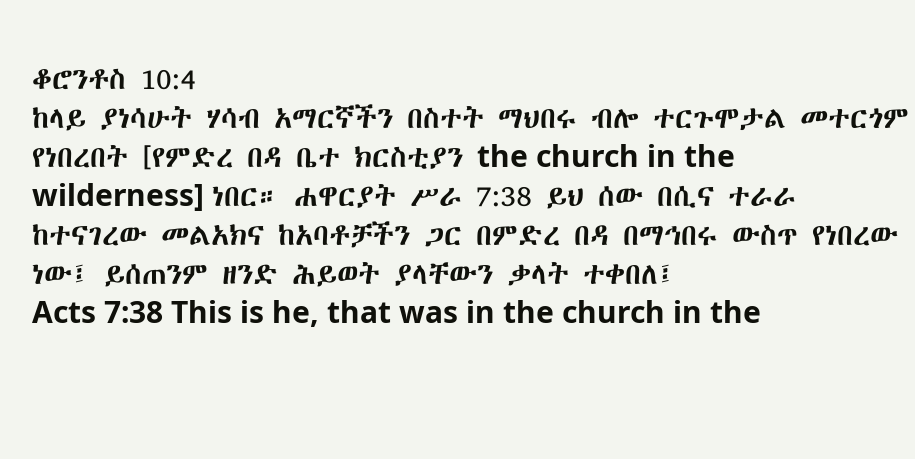ቆሮንቶስ 10:4
ከላይ ያነሳሁት ሃሳብ አማርኛችን በስተት ማህበሩ ብሎ ተርጉሞታል መተርጎም የነበረበት [የምድረ በዳ ቤተ ክርስቲያን the church in the wilderness] ነበር። ሐዋርያት ሥራ 7:38 ይህ ሰው በሲና ተራራ ከተናገረው መልአክና ከአባቶቻችን ጋር በምድረ በዳ በማኅበሩ ውስጥ የነበረው ነው፤ ይሰጠንም ዘንድ ሕይወት ያላቸውን ቃላት ተቀበለ፤
Acts 7:38 This is he, that was in the church in the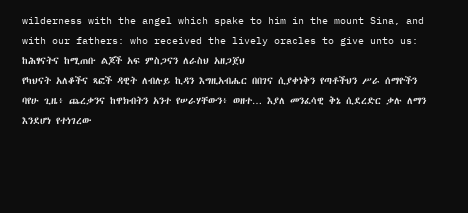wilderness with the angel which spake to him in the mount Sina, and with our fathers: who received the lively oracles to give unto us:
ከሕፃናትና ከሚጠቡ ልጆች አፍ ምስጋናን ለራስህ አዘጋጀህ
የካህናት አለቆችና ጻፎች ዳዊት ለብሉይ ኪዳን እግዚአብሔር በበገና ሲያቀነቅን የጣቶችህን ሥራ ሰማዮችን ባየሁ ጊዜ፥ ጨረቃንና ከዋክብትን አንተ የሠራሃቸውን፥ ወዘተ… እያለ መንፈሳዊ ቅኔ ሲደረድር ቃሉ ለማን እንደሆነ የተነገረው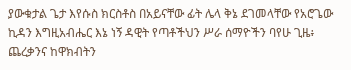ያውቁታል ጌታ እየሱስ ክርስቶስ በአይናቸው ፊት ሌላ ቅኔ ደገመላቸው የአሮጌው ኪዳን እግዚአብሔር እኔ ነኝ ዳዊት የጣቶችህን ሥራ ሰማዮችን ባየሁ ጊዜ፥ ጨረቃንና ከዋክብትን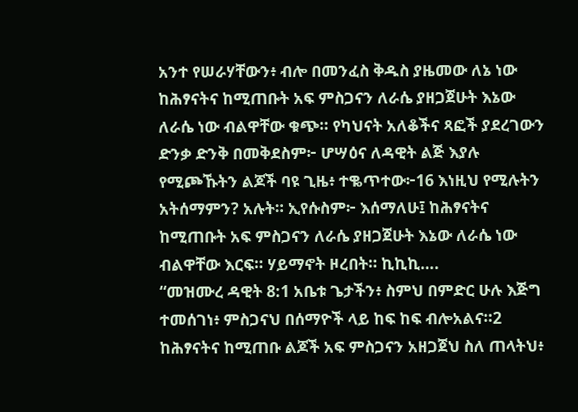አንተ የሠራሃቸውን፥ ብሎ በመንፈስ ቅዱስ ያዜመው ለኔ ነው ከሕፃናትና ከሚጠቡት አፍ ምስጋናን ለራሴ ያዘጋጀሁት እኔው ለራሴ ነው ብልዋቸው ቁጭ። የካህናት አለቆችና ጻፎች ያደረገውን ድንቃ ድንቅ በመቅደስም፦ ሆሣዕና ለዳዊት ልጅ እያሉ የሚጮኹትን ልጆች ባዩ ጊዜ፥ ተቈጥተው፦16 እነዚህ የሚሉትን አትሰማምን? አሉት። ኢየሱስም፦ እሰማለሁ፤ ከሕፃናትና ከሚጠቡት አፍ ምስጋናን ለራሴ ያዘጋጀሁት እኔው ለራሴ ነው ብልዋቸው እርፍ። ሃይማኖት ዞረበት። ኪኪኪ….
“መዝሙረ ዳዊት 8:1 አቤቱ ጌታችን፥ ስምህ በምድር ሁሉ እጅግ ተመሰገነ፥ ምስጋናህ በሰማዮች ላይ ከፍ ከፍ ብሎአልና።2 ከሕፃናትና ከሚጠቡ ልጆች አፍ ምስጋናን አዘጋጀህ ስለ ጠላትህ፥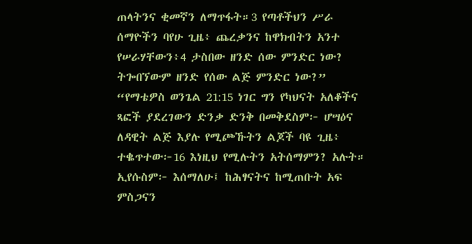ጠላትንና ቂመኛን ለማጥፋት።3 የጣቶችህን ሥራ ሰማዮችን ባየሁ ጊዜ፥ ጨረቃንና ከዋክብትን አንተ የሠራሃቸውን፥4 ታስበው ዘንድ ሰው ምንድር ነው? ትጐበኘውም ዘንድ የሰው ልጅ ምንድር ነው?”
“የማቴዎስ ወንጌል 21:15 ነገር ግን የካህናት አለቆችና ጻፎች ያደረገውን ድንቃ ድንቅ በመቅደስም፦ ሆሣዕና ለዳዊት ልጅ እያሉ የሚጮኹትን ልጆች ባዩ ጊዜ፥ ተቈጥተው፦16 እነዚህ የሚሉትን አትሰማምን? አሉት። ኢየሱስም፦ እሰማለሁ፤ ከሕፃናትና ከሚጠቡት አፍ ምስጋናን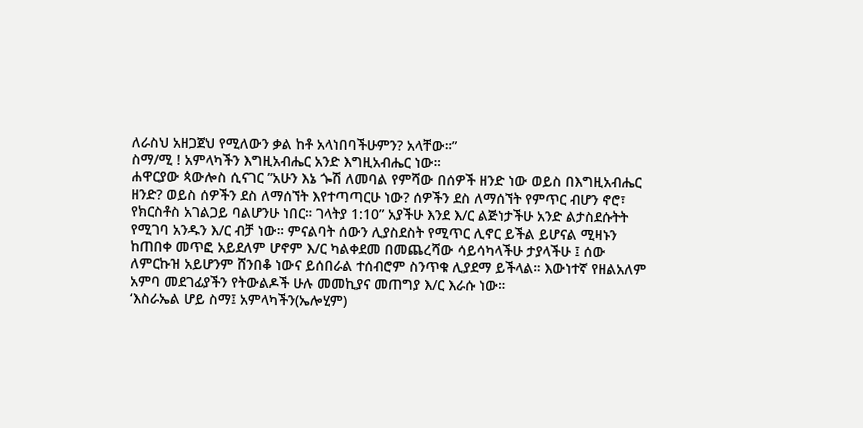ለራስህ አዘጋጀህ የሚለውን ቃል ከቶ አላነበባችሁምን? አላቸው።”
ስማ/ሚ ! አምላካችን እግዚአብሔር አንድ እግዚአብሔር ነው።
ሐዋርያው ጳውሎስ ሲናገር ”አሁን እኔ ጐሽ ለመባል የምሻው በሰዎች ዘንድ ነው ወይስ በእግዚአብሔር ዘንድ? ወይስ ሰዎችን ደስ ለማሰኘት እየተጣጣርሁ ነው? ሰዎችን ደስ ለማሰኘት የምጥር ብሆን ኖሮ፣ የክርስቶስ አገልጋይ ባልሆንሁ ነበር። ገላትያ 1:10” አያችሁ እንደ እ/ር ልጅነታችሁ አንድ ልታስደሱትት የሚገባ አንዱን እ/ር ብቻ ነው። ምናልባት ሰውን ሊያስደስት የሚጥር ሊኖር ይችል ይሆናል ሚዛኑን ከጠበቀ መጥፎ አይደለም ሆኖም እ/ር ካልቀደመ በመጨረሻው ሳይሳካላችሁ ታያላችሁ ፤ ሰው ለምርኩዝ አይሆንም ሸንበቆ ነውና ይሰበራል ተሰብሮም ስንጥቁ ሊያደማ ይችላል። እውነተኛ የዘልአለም አምባ መደገፊያችን የትውልዶች ሁሉ መመኪያና መጠግያ እ/ር እራሱ ነው።
‘እስራኤል ሆይ ስማ፤ አምላካችን(ኤሎሂም)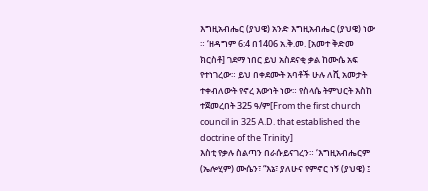እግዚአብሔር (ያህዌ) አንድ እግዚአብሔር (ያህዌ) ነው ። ‘ዘዳግም 6:4 በ1406 አ.ቅ.መ. [አመተ ቅድመ ክርስቶ] ገደማ ነበር ይህ አስደናቂ ቃል ከሙሴ አፍ የተነገረው። ይህ በቀደሙት አባቶች ሁሉ ለሺ አመታት ተቀብለውት የኖረ እውነት ነው። የስላሴ ትምህርት እስከ ተጀመረበት 325 ዓ/ም[From the first church council in 325 A.D. that established the doctrine of the Trinity]
እስቲ የቃሉ ስልጣን በራሱይናገረን። ‘እግዚአብሔርም (ኤሎሂም) ሙሴን፣ “እኔ፣ ያለሁና የምኖር ነኝ (ያህዌ) ፤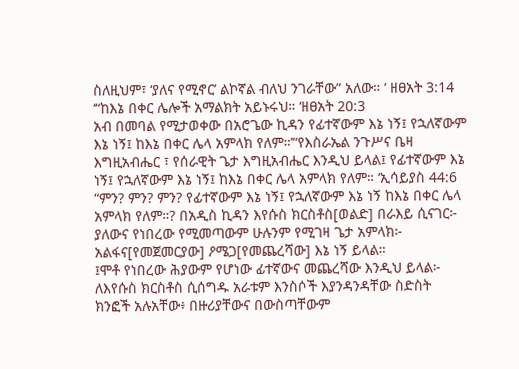ስለዚህም፣ ‘ያለና የሚኖር’ ልኮኛል ብለህ ንገራቸው” አለው። ‘ ዘፀአት 3:14
‘“ከእኔ በቀር ሌሎች አማልክት አይኑሩህ። ‘ዘፀአት 20:3
አብ በመባል የሚታወቀው በአሮጌው ኪዳን የፊተኛውም እኔ ነኝ፤ የኋለኛውም እኔ ነኝ፤ ከእኔ በቀር ሌላ አምላክ የለም።’“የእስራኤል ንጉሥና ቤዛ እግዚአብሔር ፣ የሰራዊት ጌታ እግዚአብሔር እንዲህ ይላል፤ የፊተኛውም እኔ ነኝ፤ የኋለኛውም እኔ ነኝ፤ ከእኔ በቀር ሌላ አምላክ የለም። ‘ኢሳይያስ 44:6 “ምን? ምን? ምን? የፊተኛውም እኔ ነኝ፤ የኋለኛውም እኔ ነኝ ከእኔ በቀር ሌላ አምላክ የለም።? በአዲስ ኪዳን እየሱስ ክርስቶስ[ወልድ] በራእይ ሲናገር፦ ያለውና የነበረው የሚመጣውም ሁሉንም የሚገዛ ጌታ አምላክ፦ አልፋና[የመጀመርያው] ዖሜጋ[የመጨረሻው] እኔ ነኝ ይላል።
፤ሞቶ የነበረው ሕያውም የሆነው ፊተኛውና መጨረሻው እንዲህ ይላል፦ ለእየሱስ ክርስቶስ ሲሰግዱ አራቱም እንስሶች እያንዳንዳቸው ስድስት ክንፎች አሉአቸው፥ በዙሪያቸውና በውስጣቸውም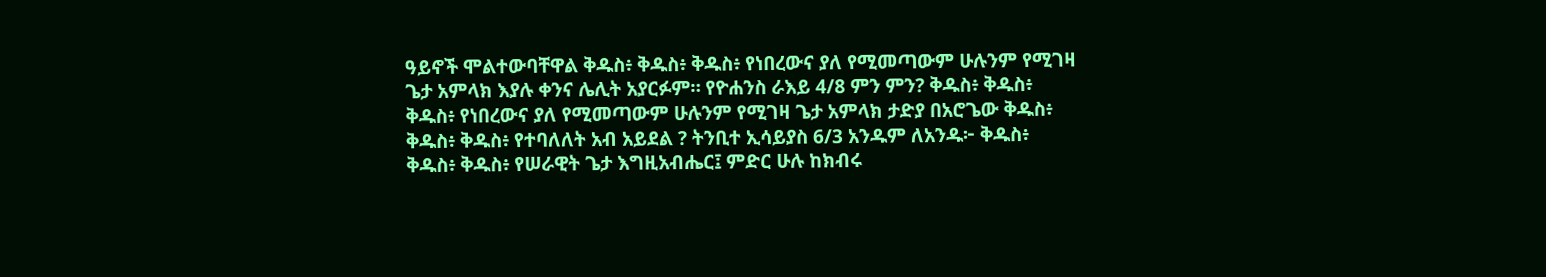ዓይኖች ሞልተውባቸዋል ቅዱስ፥ ቅዱስ፥ ቅዱስ፥ የነበረውና ያለ የሚመጣውም ሁሉንም የሚገዛ ጌታ አምላክ እያሉ ቀንና ሌሊት አያርፉም። የዮሐንስ ራእይ 4/8 ምን ምን? ቅዱስ፥ ቅዱስ፥ ቅዱስ፥ የነበረውና ያለ የሚመጣውም ሁሉንም የሚገዛ ጌታ አምላክ ታድያ በአሮጌው ቅዱስ፥ ቅዱስ፥ ቅዱስ፥ የተባለለት አብ አይደል ? ትንቢተ ኢሳይያስ 6/3 አንዱም ለአንዱ፦ ቅዱስ፥ ቅዱስ፥ ቅዱስ፥ የሠራዊት ጌታ እግዚአብሔር፤ ምድር ሁሉ ከክብሩ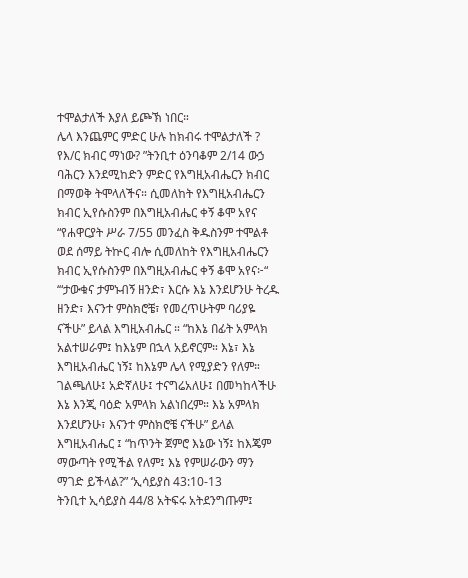ተሞልታለች እያለ ይጮኽ ነበር።
ሌላ እንጨምር ምድር ሁሉ ከክብሩ ተሞልታለች ? የእ/ር ክብር ማነው? ”ትንቢተ ዕንባቆም 2/14 ውኃ ባሕርን እንደሚከድን ምድር የእግዚአብሔርን ክብር በማወቅ ትሞላለችና። ሲመለከት የእግዚአብሔርን ክብር ኢየሱስንም በእግዚአብሔር ቀኝ ቆሞ አየና “የሐዋርያት ሥራ 7/55 መንፈስ ቅዱስንም ተሞልቶ ወደ ሰማይ ትኵር ብሎ ሲመለከት የእግዚአብሔርን ክብር ኢየሱስንም በእግዚአብሔር ቀኝ ቆሞ አየና፦“
‘“ታውቁና ታምኑብኝ ዘንድ፣ እርሱ እኔ እንደሆንሁ ትረዱ ዘንድ፣ እናንተ ምስክሮቼ፣ የመረጥሁትም ባሪያዬ ናችሁ” ይላል እግዚአብሔር ። “ከእኔ በፊት አምላክ አልተሠራም፤ ከእኔም በኋላ አይኖርም። እኔ፣ እኔ እግዚአብሔር ነኝ፤ ከእኔም ሌላ የሚያድን የለም። ገልጫለሁ፤ አድኛለሁ፤ ተናግሬአለሁ፤ በመካከላችሁ እኔ እንጂ ባዕድ አምላክ አልነበረም። እኔ አምላክ እንደሆንሁ፣ እናንተ ምስክሮቼ ናችሁ” ይላል እግዚአብሔር ፤ “ከጥንት ጀምሮ እኔው ነኝ፤ ከእጄም ማውጣት የሚችል የለም፤ እኔ የምሠራውን ማን ማገድ ይችላል?” ‘ኢሳይያስ 43:10-13
ትንቢተ ኢሳይያስ 44/8 አትፍሩ አትደንግጡም፤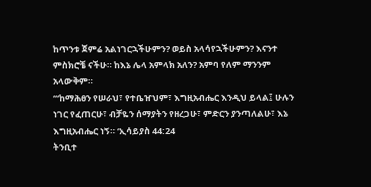ከጥንቱ ጀምሬ አልነገርኋችሁምን? ወይስ አላሳየኋችሁምን? እናንተ ምስክሮቼ ናችሁ። ከእኔ ሌላ አምላክ አለን? አምባ የለም ማንንም አላውቅም።
‘“ከማሕፀን የሠራህ፣ የተቤዠህም፣ እግዚአብሔር እንዲህ ይላል፤ ሁሉን ነገር የፈጠርሁ፣ ብቻዬን ሰማያትን የዘረጋሁ፣ ምድርን ያንጣለልሁ፣ እኔ እግዚአብሔር ነኝ። ‘ኢሳይያስ 44:24
ትንቢተ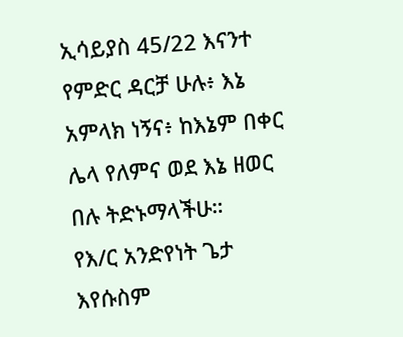ኢሳይያስ 45/22 እናንተ የምድር ዳርቻ ሁሉ፥ እኔ አምላክ ነኝና፥ ከእኔም በቀር ሌላ የለምና ወደ እኔ ዘወር በሉ ትድኑማላችሁ።
የእ/ር አንድየነት ጌታ እየሱስም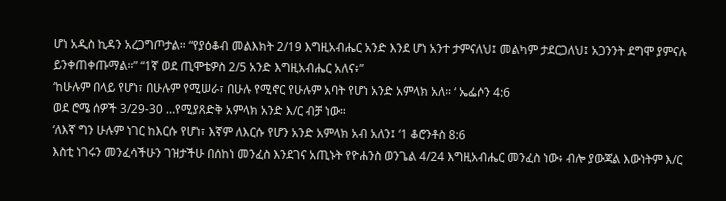ሆነ አዲስ ኪዳን አረጋግጦታል። “የያዕቆብ መልእክት 2/19 እግዚአብሔር አንድ እንደ ሆነ አንተ ታምናለህ፤ መልካም ታደርጋለህ፤ አጋንንት ደግሞ ያምናሉ ይንቀጠቀጡማል።” “1ኛ ወደ ጢሞቴዎስ 2/5 አንድ እግዚአብሔር አለና፥”
‘ከሁሉም በላይ የሆነ፣ በሁሉም የሚሠራ፣ በሁሉ የሚኖር የሁሉም አባት የሆነ አንድ አምላክ አለ። ‘ ኤፌሶን 4:6
ወደ ሮሜ ሰዎች 3/29-30 …የሚያጸድቅ አምላክ አንድ እ/ር ብቻ ነው።
‘ለእኛ ግን ሁሉም ነገር ከእርሱ የሆነ፣ እኛም ለእርሱ የሆን አንድ አምላክ አብ አለን፤ ‘1 ቆሮንቶስ 8:6
እስቲ ነገሩን መንፈሳችሁን ገዝታችሁ በሰከነ መንፈስ እንደገና አጢኑት የዮሐንስ ወንጌል 4/24 እግዚአብሔር መንፈስ ነው፥ ብሎ ያውጃል እውነትም እ/ር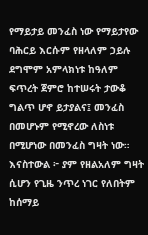የማይታይ መንፈስ ነው የማይታየው ባሕርይ እርሱም የዘላለም ኃይሉ ደግሞም አምላክነቱ ከዓለም ፍጥረት ጀምሮ ከተሠሩት ታውቆ ግልጥ ሆኖ ይታያልና፤ መንፈስ በመሆኑም የሚኖረው ለስነቱ በሚሆነው በመንፈስ ግዛት ነው።
እናስተውል ፦ ያም የዘልአለም ግዛት ሲሆን የጊዜ ንጥረ ነገር የለበትም ከሰማይ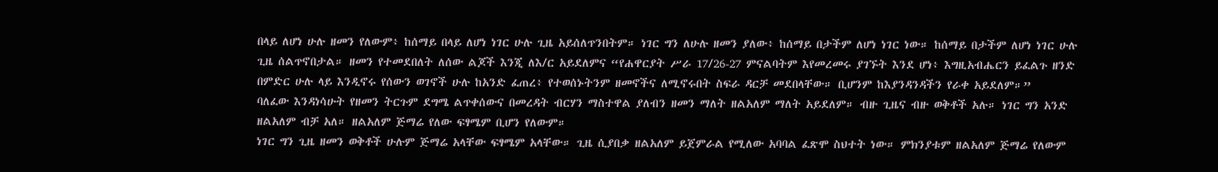በላይ ለሆነ ሁሉ ዘመን የለውም፥ ከሰማይ በላይ ለሆነ ነገር ሁሉ ጊዜ አይሰለጥንበትም። ነገር ግን ለሁሉ ዘመን ያለው፥ ከሰማይ በታችም ለሆነ ነገር ነው። ከሰማይ በታችም ለሆነ ነገር ሁሉ ጊዜ ሰልጥኖበታል። ዘመን የተመደበለት ለሰው ልጆች እንጂ ለእ/ር አይደለምና “የሐዋርያት ሥራ 17/26-27 ምናልባትም እየመረመሩ ያገኙት እንደ ሆነ፥ እግዚአብሔርን ይፈልጉ ዘንድ በምድር ሁሉ ላይ እንዲኖሩ የሰውን ወገኖች ሁሉ ከአንድ ፈጠረ፥ የተወሰኑትንም ዘመኖችና ለሚኖሩበት ስፍራ ዳርቻ መደበላቸው። ቢሆንም ከእያንዳንዳችን የራቀ አይደለም።”
ባለፈው እንዳነሳሁት የዘመን ትርጉም ደግሜ ልጥቀሰውና በመረዳት ብርሃን ማስተዋል ያለብን ዘመን ማለት ዘልአለም ማለት አይደለም። ብዙ ጊዜና ብዙ ወቅቶች አሉ። ነገር ግን አንድ ዘልአለም ብቻ አለ። ዘልአለም ጅማሬ የለው ፍፃሜም ቢሆን የለውም።
ነገር ግን ጊዜ ዘመን ወቅቶች ሁሉም ጅማሬ አላቸው ፍፃሜም አላቸው። ጊዜ ሲያበቃ ዘልአለም ይጀምራል የሚለው አባባል ፈጽሞ ስህተት ነው። ምክንያቱም ዘልአለም ጅማሬ የለውም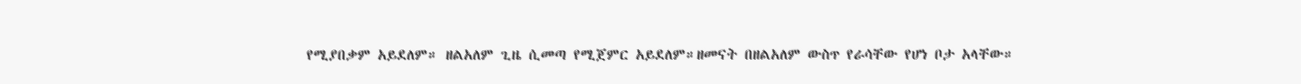የሚያበቃም አይደለም። ዘልአለም ጊዜ ሲመጣ የሚጀምር አይደለም።ዘመናት በዘልአለም ውስጥ የራሳቸው የሆነ ቦታ አላቸው።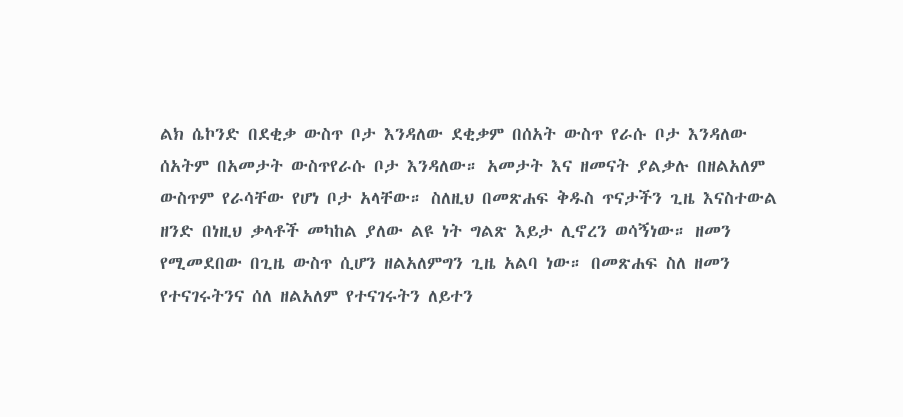ልክ ሴኮንድ በደቂቃ ውስጥ ቦታ እንዳለው ደቂቃም በሰአት ውስጥ የራሱ ቦታ እንዳለው ሰአትም በአመታት ውስጥየራሱ ቦታ እንዳለው። አመታት እና ዘመናት ያልቃሉ በዘልአለም ውስጥም የራሳቸው የሆነ ቦታ አላቸው። ስለዚህ በመጽሐፍ ቅዱስ ጥናታችን ጊዜ እናስተውል ዘንድ በነዚህ ቃላቶች መካከል ያለው ልዩ ነት ግልጽ እይታ ሊኖረን ወሳኝነው። ዘመን የሚመደበው በጊዜ ውስጥ ሲሆን ዘልአለምግን ጊዜ አልባ ነው። በመጽሐፍ ስለ ዘመን የተናገሩትንና ሰለ ዘልአለም የተናገሩትን ለይተን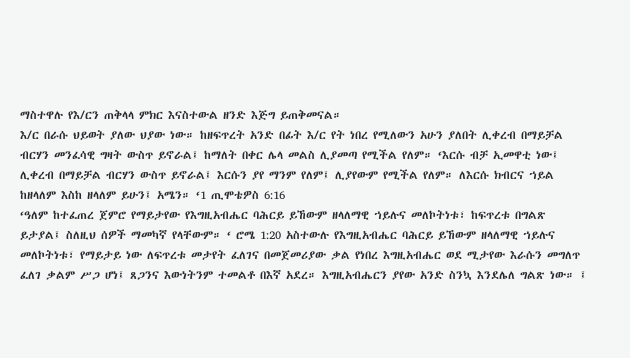ማስተዋሉ የእ/ርን ጠቅላላ ምክር እናስተውል ዘንድ እጅግ ይጠቅመናል።
እ/ር በራሱ ህይወት ያለው ህያው ነው። ከዘፍጥረት አንድ በፊት እ/ር የት ነበረ የሚለውን አሁን ያለበት ሊቀረብ በማይቻል ብርሃን መንፈሳዊ ግዛት ውስጥ ይኖራል፤ ከማለት በቀር ሌላ መልስ ሊያመጣ የሚችል የለም። ‘እርሱ ብቻ ኢመዋቲ ነው፤ ሊቀረብ በማይቻል ብርሃን ውስጥ ይኖራል፤ እርሱን ያየ ማንም የለም፤ ሊያየውም የሚችል የለም። ለእርሱ ክብርና ኀይል ከዘላለም እስከ ዘላለም ይሁን፤ አሜን። ‘1 ጢሞቴዎስ 6:16
‘ዓለም ከተፈጠረ ጀምሮ የማይታየው የእግዚአብሔር ባሕርይ ይኸውም ዘላለማዊ ኀይሉና መለኮትነቱ፣ ከፍጥረቱ በግልጽ ይታያል፤ ስለዚህ ሰዎች ማመካኛ የላቸውም። ‘ ሮሜ 1:20 አስተውሉ የእግዚአብሔር ባሕርይ ይኸውም ዘላለማዊ ኀይሉና መለኮትነቱ፣ የማይታይ ነው ለፍጥረቱ መታየት ፈለገና በመጀመሪያው ቃል የነበረ እግዚአብሔር ወደ ሚታየው እራሱን መግለጥ ፈለገ ቃልም ሥጋ ሆነ፤ ጸጋንና እውነትንም ተመልቶ በእኛ አደረ። እግዚአብሔርን ያየው አንድ ስንኳ እንደሌለ ግልጽ ነው። ፤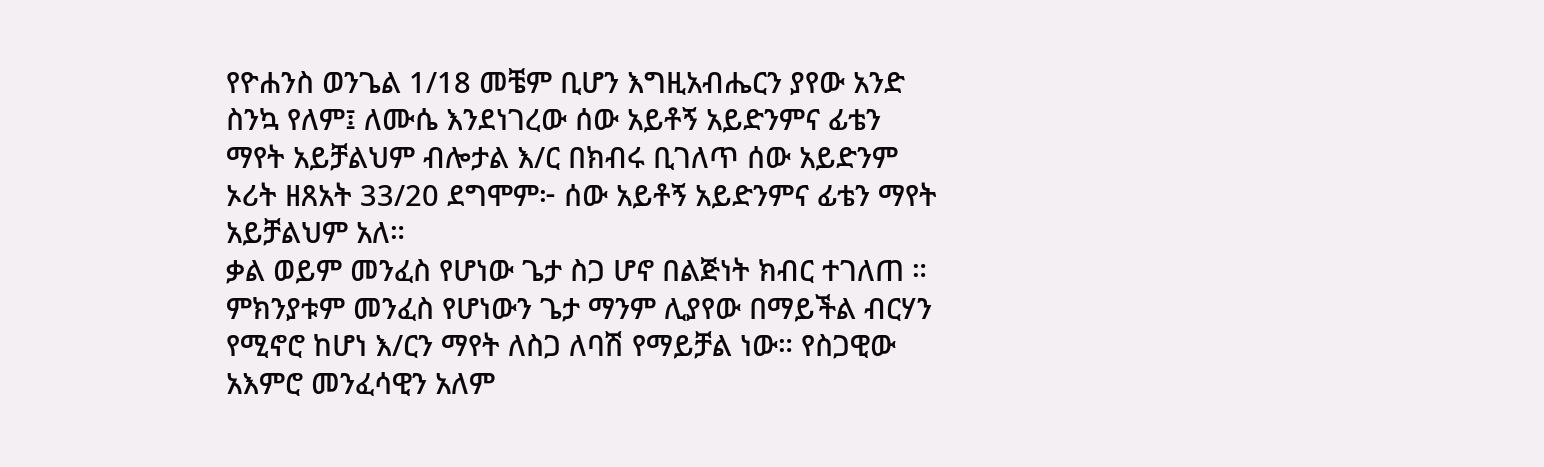የዮሐንስ ወንጌል 1/18 መቼም ቢሆን እግዚአብሔርን ያየው አንድ ስንኳ የለም፤ ለሙሴ እንደነገረው ሰው አይቶኝ አይድንምና ፊቴን ማየት አይቻልህም ብሎታል እ/ር በክብሩ ቢገለጥ ሰው አይድንም ኦሪት ዘጸአት 33/20 ደግሞም፦ ሰው አይቶኝ አይድንምና ፊቴን ማየት አይቻልህም አለ።
ቃል ወይም መንፈስ የሆነው ጌታ ስጋ ሆኖ በልጅነት ክብር ተገለጠ ። ምክንያቱም መንፈስ የሆነውን ጌታ ማንም ሊያየው በማይችል ብርሃን የሚኖሮ ከሆነ እ/ርን ማየት ለስጋ ለባሽ የማይቻል ነው። የስጋዊው አእምሮ መንፈሳዊን አለም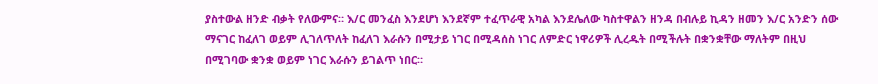ያስተውል ዘንድ ብቃት የለውምና። እ/ር መንፈስ እንደሆነ እንደኛም ተፈጥራዊ አካል እንደሌለው ካስተዋልን ዘንዳ በብሉይ ኪዳን ዘመን እ/ር አንድን ሰው ማናገር ከፈለገ ወይም ሊገለጥለት ከፈለገ እራሱን በሚታይ ነገር በሚዳሰስ ነገር ለምድር ነዋሪዎች ሊረዱት በሚችሉት በቋንቋቸው ማለትም በዚህ በሚገባው ቋንቋ ወይም ነገር እራሱን ይገልጥ ነበር።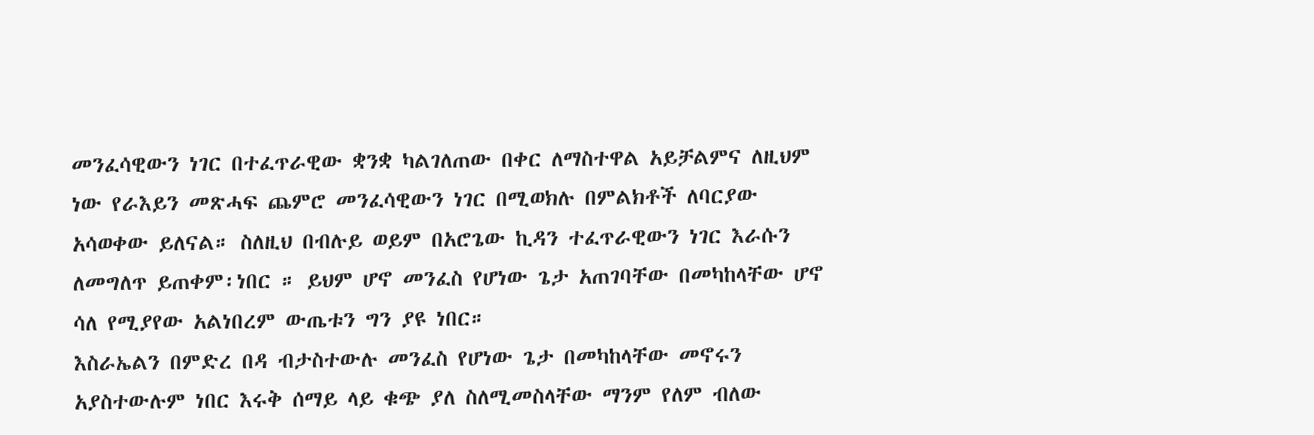መንፈሳዊውን ነገር በተፈጥራዊው ቋንቋ ካልገለጠው በቀር ለማስተዋል አይቻልምና ለዚህም ነው የራእይን መጽሓፍ ጨምሮ መንፈሳዊውን ነገር በሚወክሉ በምልክቶች ለባርያው አሳወቀው ይለናል። ስለዚህ በብሉይ ወይም በአሮጌው ኪዳን ተፈጥራዊውን ነገር እራሱን ለመግለጥ ይጠቀም፡ነበር ። ይህም ሆኖ መንፈስ የሆነው ጌታ አጠገባቸው በመካከላቸው ሆኖ ሳለ የሚያየው አልነበረም ውጤቱን ግን ያዩ ነበር።
እስራኤልን በምድረ በዳ ብታስተውሉ መንፈስ የሆነው ጌታ በመካከላቸው መኖሩን አያስተውሉም ነበር እሩቅ ሰማይ ላይ ቁጭ ያለ ስለሚመስላቸው ማንም የለም ብለው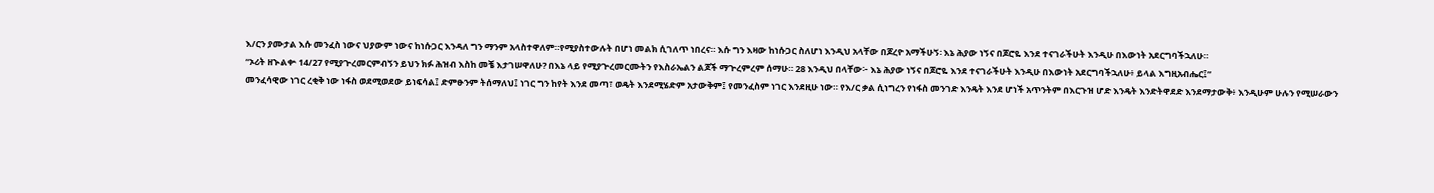እ/ርን ያሙታል እሱ መንፈስ ነውና ህያውም ነውና ከነሱጋር እንዳለ ግን ማንም አላስተዋለም።የሚያስተውሉት በሆነ መልክ ሲገለጥ ነበረና። እሱ ግን እዛው ከነሱጋር ስለሆነ እንዲህ አላቸው በጆረዮ አማችሁኝ፡ እኔ ሕያው ነኝና በጆሮዬ እንደ ተናገራችሁት እንዲሁ በእውነት አደርግባችኋለሁ።
“ኦሪት ዘኍልቍ 14/27 የሚያጕረመርምብኝን ይህን ክፉ ሕዝብ እስከ መቼ እታገሠዋለሁ? በእኔ ላይ የሚያጕረመርሙትን የእስራኤልን ልጆች ማጕረምረም ሰማሁ። 28 እንዲህ በላቸው፦ እኔ ሕያው ነኝና በጆሮዬ እንደ ተናገራችሁት እንዲሁ በእውነት አደርግባችኋለሁ፥ ይላል እግዚአብሔር፤”
መንፈሳዊው ነገር ረቂቅ ነው ነፋስ ወደሚወደው ይነፍሳል፤ ድምፁንም ትሰማለህ፤ ነገር ግን ከየት እንደ መጣ፣ ወዴት እንደሚሄድም አታውቅም፤ የመንፈስም ነገር እንደዚሁ ነው። የእ/ር ቃል ሲነግረን የነፋስ መንገድ እንዴት እንደ ሆነች አጥንትም በእርጉዝ ሆድ እንዴት እንድትዋደድ እንደማታውቅ፥ እንዲሁም ሁሉን የሚሠራውን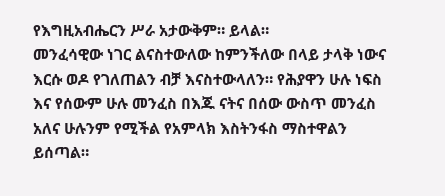የእግዚአብሔርን ሥራ አታውቅም። ይላል።
መንፈሳዊው ነገር ልናስተውለው ከምንችለው በላይ ታላቅ ነውና እርሱ ወዶ የገለጠልን ብቻ እናስተውላለን። የሕያዋን ሁሉ ነፍስ እና የሰውም ሁሉ መንፈስ በእጁ ናትና በሰው ውስጥ መንፈስ አለና ሁሉንም የሚችል የአምላክ እስትንፋስ ማስተዋልን ይሰጣል።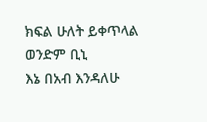ክፍል ሁለት ይቀጥላል ወንድም ቢኒ
እኔ በአብ እንዳለሁ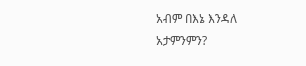አብም በእኔ እንዳለ አታምንምን?